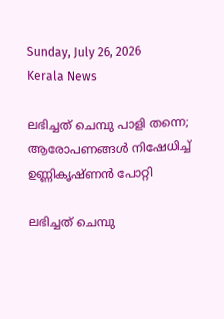Sunday, July 26, 2026
Kerala News

ലഭിച്ചത് ചെമ്പു പാളി തന്നെ; ആരോപണങ്ങള്‍ നിഷേധിച്ച് ഉണ്ണികൃഷ്ണന്‍ പോറ്റി

ലഭിച്ചത് ചെമ്പു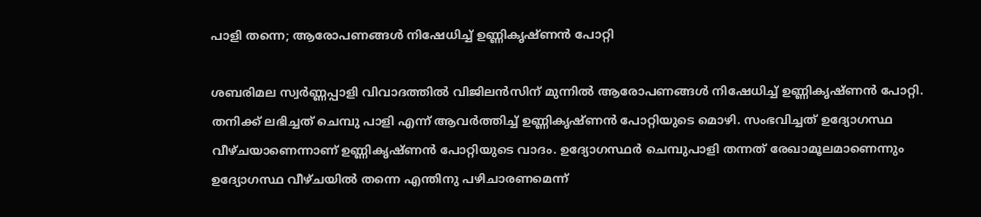പാളി തന്നെ; ആരോപണങ്ങള്‍ നിഷേധിച്ച് ഉണ്ണികൃഷ്ണന്‍ പോറ്റി

ശബരിമല സ്വര്‍ണ്ണപ്പാളി വിവാദത്തില്‍ വിജിലന്‍സിന് മുന്നില്‍ ആരോപണങ്ങള്‍ നിഷേധിച്ച് ഉണ്ണികൃഷ്ണന്‍ പോറ്റി. തനിക്ക് ലഭിച്ചത് ചെമ്പു പാളി എന്ന് ആവര്‍ത്തിച്ച് ഉണ്ണികൃഷ്ണന്‍ പോറ്റിയുടെ മൊഴി. സംഭവിച്ചത് ഉദ്യോഗസ്ഥ വീഴ്ചയാണെന്നാണ് ഉണ്ണികൃഷ്ണന്‍ പോറ്റിയുടെ വാദം. ഉദ്യോഗസ്ഥര്‍ ചെമ്പുപാളി തന്നത് രേഖാമൂലമാണെന്നും ഉദ്യോഗസ്ഥ വീഴ്ചയില്‍ തന്നെ എന്തിനു പഴിചാരണമെന്ന്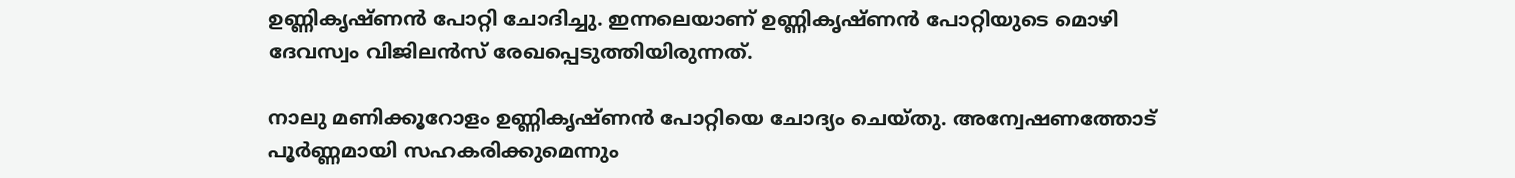ഉണ്ണികൃഷ്ണന്‍ പോറ്റി ചോദിച്ചു. ഇന്നലെയാണ് ഉണ്ണികൃഷ്ണന്‍ പോറ്റിയുടെ മൊഴി ദേവസ്വം വിജിലന്‍സ് രേഖപ്പെടുത്തിയിരുന്നത്.

നാലു മണിക്കൂറോളം ഉണ്ണികൃഷ്ണന്‍ പോറ്റിയെ ചോദ്യം ചെയ്തു. അന്വേഷണത്തോട് പൂര്‍ണ്ണമായി സഹകരിക്കുമെന്നും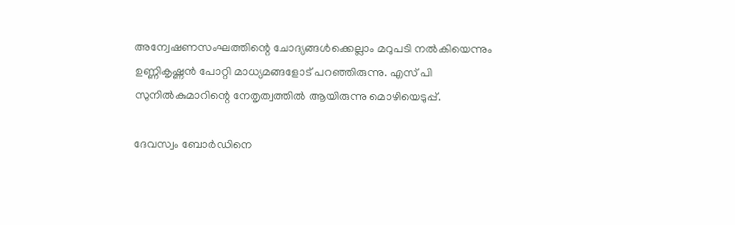അന്വേഷണസംഘത്തിന്റെ ചോദ്യങ്ങള്‍ക്കെല്ലാം മറുപടി നല്‍കിയെന്നും ഉണ്ണികൃഷ്ണന്‍ പോറ്റി മാധ്യമങ്ങളോട് പറഞ്ഞിരുന്നു. എസ് പി സുനില്‍കുമാറിന്റെ നേതൃത്വത്തില്‍ ആയിരുന്നു മൊഴിയെടുപ്പ്.

ദേവസ്വം ബോര്‍ഡിനെ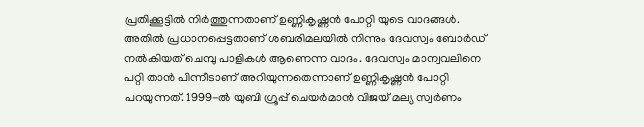പ്രതിക്കൂട്ടില്‍ നിര്‍ത്തുന്നതാണ് ഉണ്ണികൃഷ്ണന്‍ പോറ്റി യുടെ വാദങ്ങള്‍.  അതില്‍ പ്രധാനപ്പെട്ടതാണ് ശബരിമലയില്‍ നിന്നും ദേവസ്വം ബോര്‍ഡ് നല്‍കിയത് ചെമ്പു പാളികള്‍ ആണെന്ന വാദം. ദേവസ്വം മാന്വവലിനെ പറ്റി താന്‍ പിന്നീടാണ് അറിയുന്നതെന്നാണ് ഉണ്ണികൃഷ്ണന്‍ പോറ്റി പറയുന്നത്. 1999-ല്‍ യുബി ഗ്രൂപ്പ് ചെയര്‍മാന്‍ വിജയ് മല്യ സ്വര്‍ണം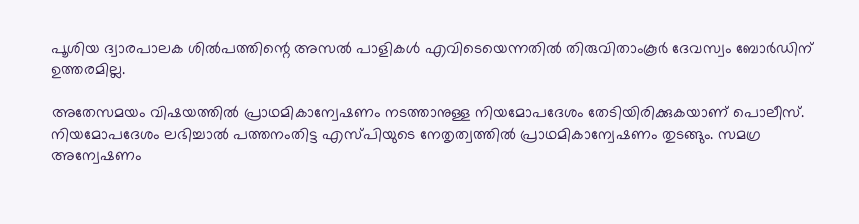പൂശിയ ദ്വാരപാലക ശില്‍പത്തിന്റെ അസല്‍ പാളികള്‍ എവിടെയെന്നതില്‍ തിരുവിതാംകൂര്‍ ദേവസ്വം ബോര്‍ഡിന് ഉത്തരമില്ല.

അതേസമയം വിഷയത്തില്‍ പ്രാഥമികാന്വേഷണം നടത്താനുള്ള നിയമോപദേശം തേടിയിരിക്കുകയാണ് പൊലീസ്. നിയമോപദേശം ലഭിച്ചാല്‍ പത്തനംതിട്ട എസ്പിയുടെ നേതൃത്വത്തില്‍ പ്രാഥമികാന്വേഷണം തുടങ്ങും. സമഗ്ര അന്വേഷണം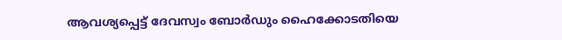ആവശ്യപ്പെട്ട് ദേവസ്വം ബോര്‍ഡും ഹൈക്കോടതിയെ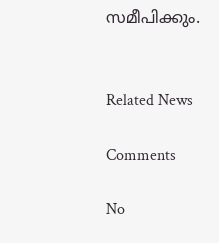സമീപിക്കും.


Related News

Comments

No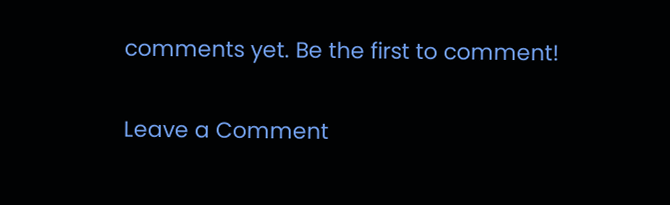comments yet. Be the first to comment!

Leave a Comment